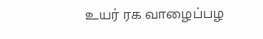உயர் ரக வாழைப்பழ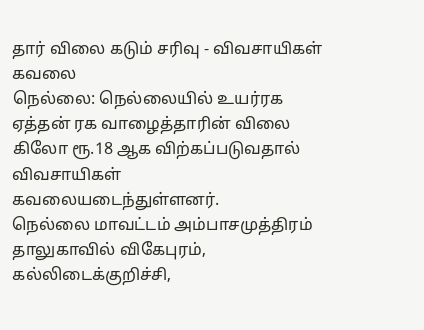தார் விலை கடும் சரிவு - விவசாயிகள் கவலை
நெல்லை: நெல்லையில் உயர்ரக ஏத்தன் ரக வாழைத்தாரின் விலை கிலோ ரூ.18 ஆக விற்கப்படுவதால் விவசாயிகள் கவலையடைந்துள்ளனர்.
நெல்லை மாவட்டம் அம்பாசமுத்திரம் தாலுகாவில் விகேபுரம், கல்லிடைக்குறிச்சி,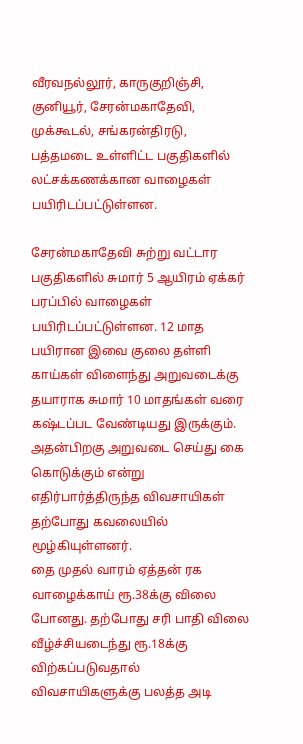வீரவநல்லூர், காருகுறிஞ்சி, குனியூர், சேரன்மகாதேவி, முக்கூடல், சங்கரன்திரடு, பத்தமடை உள்ளிட்ட பகுதிகளில் லட்சக்கணக்கான வாழைகள் பயிரிடப்பட்டுள்ளன.

சேரன்மகாதேவி சுற்று வட்டார பகுதிகளில் சுமார் 5 ஆயிரம் ஏக்கர் பரப்பில் வாழைகள் பயிரிடப்பட்டுள்ளன. 12 மாத பயிரான இவை குலை தள்ளி காய்கள் விளைந்து அறுவடைக்கு தயாராக சுமார் 10 மாதங்கள் வரை கஷ்டப்பட வேண்டியது இருக்கும். அதன்பிறகு அறுவடை செய்து கை கொடுக்கும் என்று எதிர்பார்த்திருந்த விவசாயிகள் தற்போது கவலையில் மூழ்கியுள்ளனர்.
தை முதல் வாரம் ஏத்தன் ரக வாழைக்காய் ரூ.38க்கு விலை போனது. தற்போது சரி பாதி விலை வீழ்ச்சியடைந்து ரூ.18க்கு விற்கப்படுவதால் விவசாயிகளுக்கு பலத்த அடி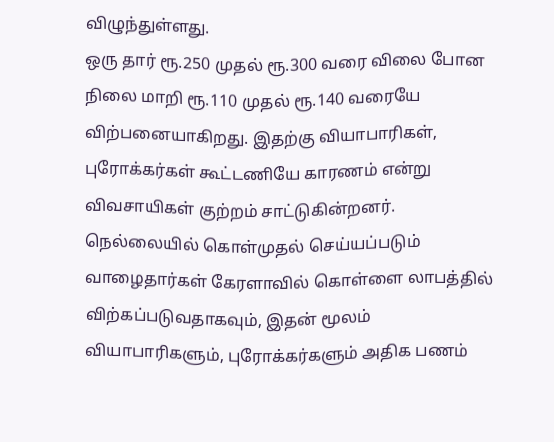விழுந்துள்ளது.
ஒரு தார் ரூ.250 முதல் ரூ.300 வரை விலை போன நிலை மாறி ரூ.110 முதல் ரூ.140 வரையே விற்பனையாகிறது. இதற்கு வியாபாரிகள், புரோக்கர்கள் கூட்டணியே காரணம் என்று விவசாயிகள் குற்றம் சாட்டுகின்றனர்.
நெல்லையில் கொள்முதல் செய்யப்படும் வாழைதார்கள் கேரளாவில் கொள்ளை லாபத்தில் விற்கப்படுவதாகவும், இதன் மூலம் வியாபாரிகளும், புரோக்கர்களும் அதிக பணம்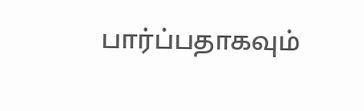பார்ப்பதாகவும்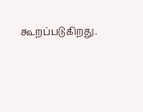கூறப்படுகிறது.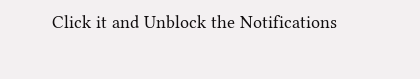Click it and Unblock the Notifications